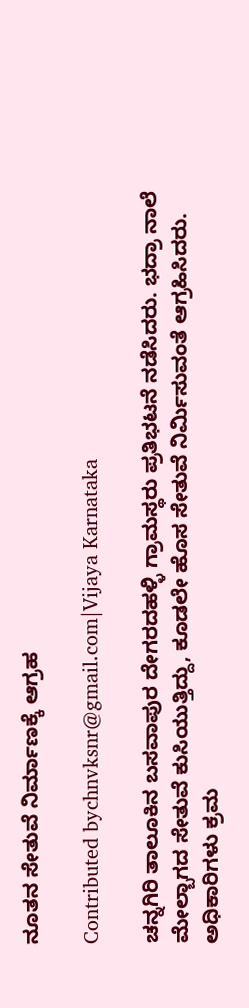ನೂತನ ಸೇತುವೆ ನಿರ್ಮಾಣಕ್ಕೆ ಆಗ್ರಹ

Contributed bychnvksnr@gmail.com|Vijaya Karnataka

ಚನ್ನಗಿರಿ ತಾಲೂಕಿನ ಬಸವಾಪುರ ದೇಗರದಹಳ್ಳಿ ಗ್ರಾಮಸ್ಥರು ಪ್ರತಿಭಟನೆ ನಡೆಸಿದರು. ಭದ್ರಾ ನಾಲೆ ಮೇಲ್ಬಾಗದ ಸೇತುವೆ ಕುಸಿಯುತ್ತಿದ್ದು, ಕೂಡಲೇ ಹೊಸ ಸೇತುವೆ ನಿರ್ಮಿಸುವಂತೆ ಆಗ್ರಹಿಸಿದರು. ಅಧಿಕಾರಿಗಳು ಕ್ರಮ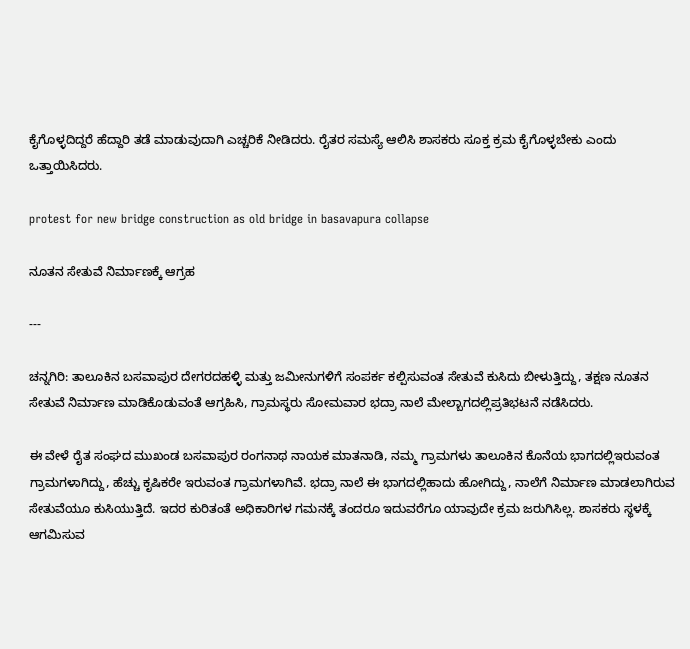ಕೈಗೊಳ್ಳದಿದ್ದರೆ ಹೆದ್ದಾರಿ ತಡೆ ಮಾಡುವುದಾಗಿ ಎಚ್ಚರಿಕೆ ನೀಡಿದರು. ರೈತರ ಸಮಸ್ಯೆ ಆಲಿಸಿ ಶಾಸಕರು ಸೂಕ್ತ ಕ್ರಮ ಕೈಗೊಳ್ಳಬೇಕು ಎಂದು ಒತ್ತಾಯಿಸಿದರು.

protest for new bridge construction as old bridge in basavapura collapse

ನೂತನ ಸೇತುವೆ ನಿರ್ಮಾಣಕ್ಕೆ ಆಗ್ರಹ

---

ಚನ್ನಗಿರಿ: ತಾಲೂಕಿನ ಬಸವಾಪುರ ದೇಗರದಹಳ್ಳಿ ಮತ್ತು ಜಮೀನುಗಳಿಗೆ ಸಂಪರ್ಕ ಕಲ್ಪಿಸುವಂತ ಸೇತುವೆ ಕುಸಿದು ಬೀಳುತ್ತಿದ್ದು, ತಕ್ಷಣ ನೂತನ ಸೇತುವೆ ನಿರ್ಮಾಣ ಮಾಡಿಕೊಡುವಂತೆ ಆಗ್ರಹಿಸಿ, ಗ್ರಾಮಸ್ಥರು ಸೋಮವಾರ ಭದ್ರಾ ನಾಲೆ ಮೇಲ್ಬಾಗದಲ್ಲಿಪ್ರತಿಭಟನೆ ನಡೆಸಿದರು.

ಈ ವೇಳೆ ರೈತ ಸಂಘದ ಮುಖಂಡ ಬಸವಾಪುರ ರಂಗನಾಥ ನಾಯಕ ಮಾತನಾಡಿ, ನಮ್ಮ ಗ್ರಾಮಗಳು ತಾಲೂಕಿನ ಕೊನೆಯ ಭಾಗದಲ್ಲಿಇರುವಂತ ಗ್ರಾಮಗಳಾಗಿದ್ದು, ಹೆಚ್ಚು ಕೃಷಿಕರೇ ಇರುವಂತ ಗ್ರಾಮಗಳಾಗಿವೆ. ಭದ್ರಾ ನಾಲೆ ಈ ಭಾಗದಲ್ಲಿಹಾದು ಹೋಗಿದ್ದು, ನಾಲೆಗೆ ನಿರ್ಮಾಣ ಮಾಡಲಾಗಿರುವ ಸೇತುವೆಯೂ ಕುಸಿಯುತ್ತಿದೆ. ಇದರ ಕುರಿತಂತೆ ಅಧಿಕಾರಿಗಳ ಗಮನಕ್ಕೆ ತಂದರೂ ಇದುವರೆಗೂ ಯಾವುದೇ ಕ್ರಮ ಜರುಗಿಸಿಲ್ಲ. ಶಾಸಕರು ಸ್ಥಳಕ್ಕೆ ಆಗಮಿಸುವ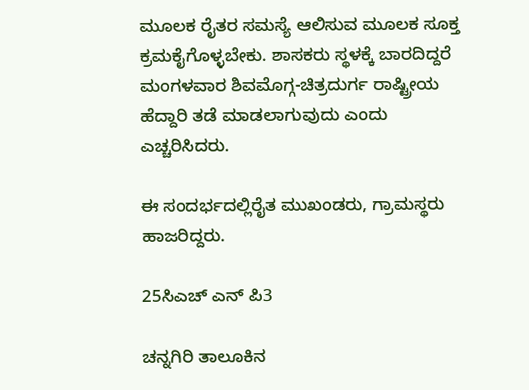ಮೂಲಕ ರೈತರ ಸಮಸ್ಯೆ ಆಲಿಸುವ ಮೂಲಕ ಸೂಕ್ತ ಕ್ರಮಕೈಗೊಳ್ಳಬೇಕು. ಶಾಸಕರು ಸ್ಥಳಕ್ಕೆ ಬಾರದಿದ್ದರೆ ಮಂಗಳವಾರ ಶಿವಮೊಗ್ಗ-ಚಿತ್ರದುರ್ಗ ರಾಷ್ಟ್ರೀಯ ಹೆದ್ದಾರಿ ತಡೆ ಮಾಡಲಾಗುವುದು ಎಂದು ಎಚ್ಚರಿಸಿದರು.

ಈ ಸಂದರ್ಭದಲ್ಲಿರೈತ ಮುಖಂಡರು, ಗ್ರಾಮಸ್ಥರು ಹಾಜರಿದ್ದರು.

25ಸಿಎಚ್ ಎನ್ ಪಿ3

ಚನ್ನಗಿರಿ ತಾಲೂಕಿನ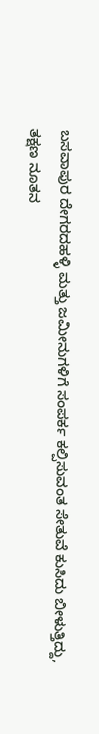ಬಸವಾಪುರ ದೇಗರದಹಳ್ಳಿ ಮತ್ತು ಜಮೀನುಗಳಿಗೆ ಸಂಪರ್ಕ ಕಲ್ಪಿಸುವಂತ ಸೇತುವೆ ಕುಸಿದು ಬೀಳುತ್ತಿದ್ದು, ತಕ್ಷಣ ನೂತನ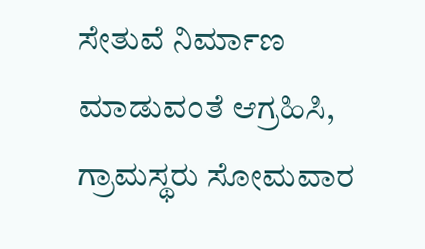ಸೇತುವೆ ನಿರ್ಮಾಣ ಮಾಡುವಂತೆ ಆಗ್ರಹಿಸಿ, ಗ್ರಾಮಸ್ಥರು ಸೋಮವಾರ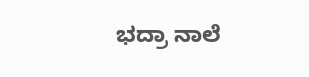ಭದ್ರಾ ನಾಲೆ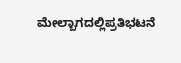ಮೇಲ್ಬಾಗದಲ್ಲಿಪ್ರತಿಭಟನೆ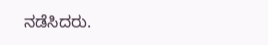ನಡೆಸಿದರು.